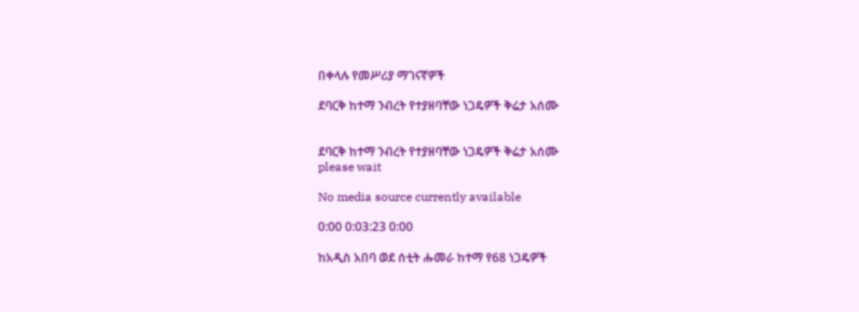በቀላሉ የመሥሪያ ማገናኛዎች

ደባርቅ ከተማ ንብረት የተያዘባቸው ነጋዴዎች ቅሬታ አሰሙ


ደባርቅ ከተማ ንብረት የተያዘባቸው ነጋዴዎች ቅሬታ አሰሙ
please wait

No media source currently available

0:00 0:03:23 0:00

ከአዲስ አበባ ወደ ሰቲት ሑመራ ከተማ የ68 ነጋዴዎች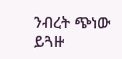ንብረት ጭነው ይጓዙ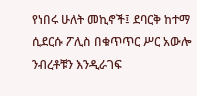የነበሩ ሁለት መኪኖች፤ ደባርቅ ከተማ ሲደርሱ ፖሊስ በቁጥጥር ሥር አውሎ ንብረቶቹን እንዲራገፍ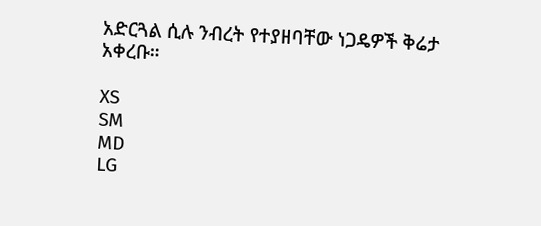አድርጓል ሲሉ ንብረት የተያዘባቸው ነጋዴዎች ቅሬታ አቀረቡ።

XS
SM
MD
LG